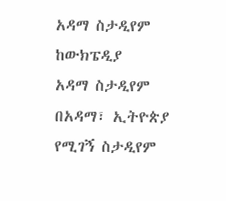አዳማ ስታዲየም
ከውክፔዲያ
አዳማ ስታዲየም በአዳማ፣ ኢትዮጵያ የሚገኝ ስታዲየም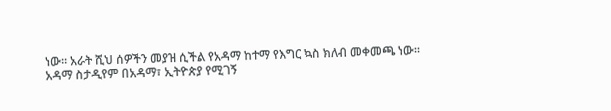ነው። አራት ሺህ ሰዎችን መያዝ ሲችል የአዳማ ከተማ የእግር ኳስ ክለብ መቀመጫ ነው።
አዳማ ስታዲየም በአዳማ፣ ኢትዮጵያ የሚገኝ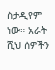ስታዲየም ነው። አራት ሺህ ሰዎችን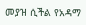መያዝ ሲችል የአዳማ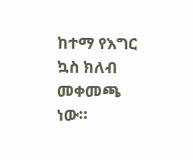ከተማ የእግር ኳስ ክለብ መቀመጫ ነው።